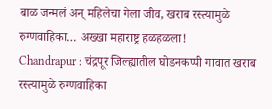बाळ जन्मलं अन् महिलेचा गेला जीव, खराब रस्त्यामुळे रुग्णवाहिका… अख्खा महाराष्ट्र हळहळला!
Chandrapur : चंद्रपूर जिल्ह्यातील घोडनकप्पी गावात खराब रस्त्यामुळे रुग्णवाहिका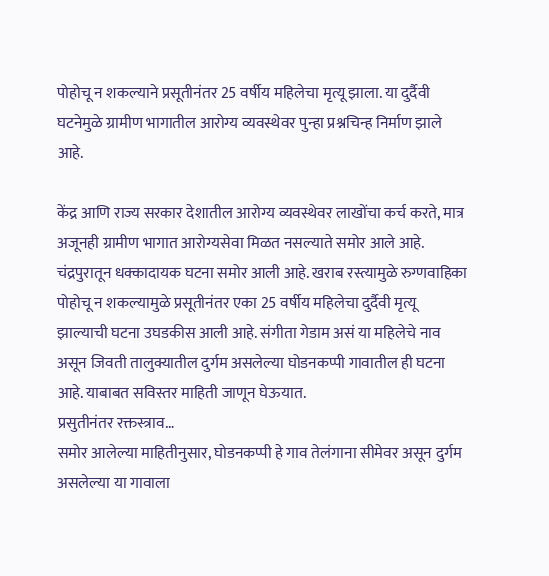पोहोचू न शकल्याने प्रसूतीनंतर 25 वर्षीय महिलेचा मृत्यू झाला. या दुर्दैवी घटनेमुळे ग्रामीण भागातील आरोग्य व्यवस्थेवर पुन्हा प्रश्नचिन्ह निर्माण झाले आहे.

केंद्र आणि राज्य सरकार देशातील आरोग्य व्यवस्थेवर लाखोंचा कर्च करते, मात्र अजूनही ग्रामीण भागात आरोग्यसेवा मिळत नसल्याते समोर आले आहे. चंद्रपुरातून धक्कादायक घटना समोर आली आहे. खराब रस्त्यामुळे रुग्णवाहिका पोहोचू न शकल्यामुळे प्रसूतीनंतर एका 25 वर्षीय महिलेचा दुर्दैवी मृत्यू झाल्याची घटना उघडकीस आली आहे. संगीता गेडाम असं या महिलेचे नाव असून जिवती तालुक्यातील दुर्गम असलेल्या घोडनकप्पी गावातील ही घटना आहे. याबाबत सविस्तर माहिती जाणून घेऊयात.
प्रसुतीनंतर रक्तस्त्राव…
समोर आलेल्या माहितीनुसार, घोडनकप्पी हे गाव तेलंगाना सीमेवर असून दुर्गम असलेल्या या गावाला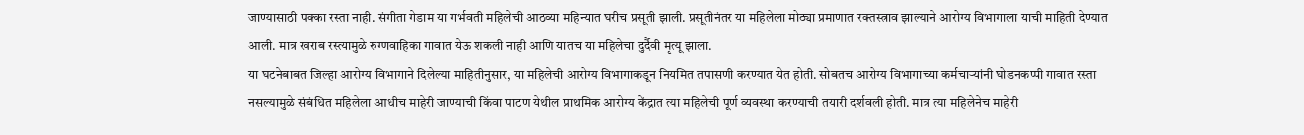जाण्यासाठी पक्का रस्ता नाही. संगीता गेडाम या गर्भवती महिलेची आठव्या महिन्यात घरीच प्रसूती झाली. प्रसूतीनंतर या महिलेला मोठ्या प्रमाणात रक्तस्त्राव झाल्याने आरोग्य विभागाला याची माहिती देण्यात आली. मात्र खराब रस्त्यामुळे रुग्णवाहिका गावात येऊ शकली नाही आणि यातच या महिलेचा दुर्दैवी मृत्यू झाला.
या घटनेबाबत जिल्हा आरोग्य विभागाने दिलेल्या माहितीनुसार, या महिलेची आरोग्य विभागाकडून नियमित तपासणी करण्यात येत होती. सोबतच आरोग्य विभागाच्या कर्मचाऱ्यांनी घोडनकप्पी गावात रस्ता नसल्यामुळे संबंधित महिलेला आधीच माहेरी जाण्याची किंवा पाटण येथील प्राथमिक आरोग्य केंद्रात त्या महिलेची पूर्ण व्यवस्था करण्याची तयारी दर्शवली होती. मात्र त्या महिलेनेच माहेरी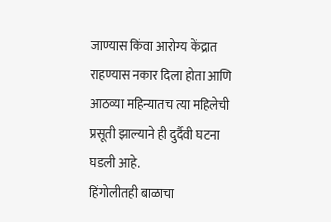जाण्यास किंवा आरोग्य केंद्रात राहण्यास नकार दिला होता आणि आठव्या महिन्यातच त्या महिलेची प्रसूती झाल्याने ही दुर्दैवी घटना घडली आहे.
हिंगोलीतही बाळाचा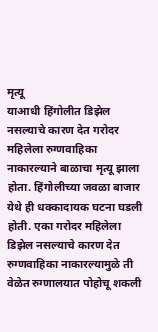मृत्यू
याआधी हिंगोलीत डिझेल नसल्याचे कारण देत गरोदर महिलेला रुग्णवाहिका नाकारल्याने बाळाचा मृत्यू झाला होता. हिंगोलीच्या जवळा बाजार येथे ही धक्कादायक घटना घडली होती. एका गरोदर महिलेला डिझेल नसल्याचे कारण देत रुग्णवाहिका नाकारल्यामुळे ती वेळेत रुग्णालयात पोहोचू शकली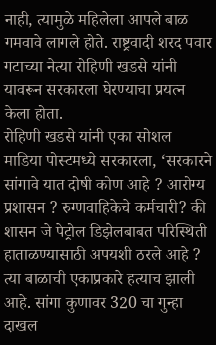नाही, त्यामुळे महिलेला आपले बाळ गमवावे लागले होते. राष्ट्रवादी शरद पवार गटाच्या नेत्या रोहिणी खडसे यांनी यावरून सरकारला घेरण्याचा प्रयत्न केला होता.
रोहिणी खडसे यांनी एका सोशल माडिया पोस्टमध्ये सरकारला, ‘सरकारने सांगावे यात दोषी कोण आहे ? आरोग्य प्रशासन ? रुग्णवाहिकेचे कर्मचारी? की शासन जे पेट्रोल डिझेलबाबत परिस्थिती हाताळण्यासाठी अपयशी ठरले आहे ? त्या बाळाची एकाप्रकारे हत्याच झाली आहे. सांगा कुणावर 320 चा गुन्हा दाखल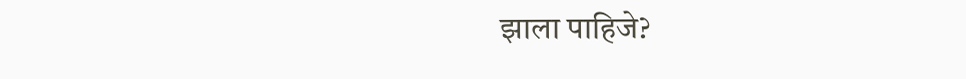झाला पाहिजे?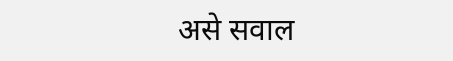असे सवाल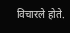विचारले होते.